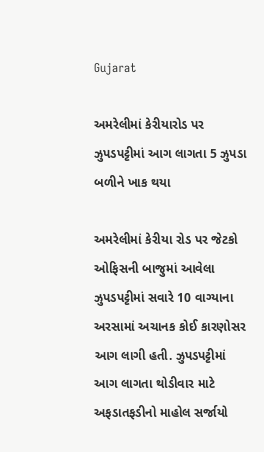Gujarat

અમરેલીમાં કેરીયારોડ પર ઝુપડપટ્ટીમાં આગ લાગતા 5 ઝુપડા બળીને ખાક થયા

અમરેલીમાં કેરીયા રોડ પર જેટકો ઓફિસની બાજુમાં આવેલા ઝુપડપટ્ટીમાં સવારે 10 વાગ્યાના અરસામાં અચાનક કોઈ કારણોસર આગ લાગી હતી. ઝુપડપટ્ટીમાં આગ લાગતા થોડીવાર માટે અફડાતફડીનો માહોલ સર્જાયો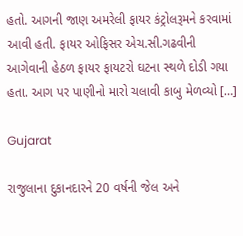હતો. આગની જાણ અમરેલી ફાયર કંટ્રોલરૂમને કરવામાં આવી હતી. ફાયર ઓફિસર એચ.સી.ગઢવીની આગેવાની હેઠળ ફાયર ફાયટરો ઘટના સ્થળે દોડી ગયા હતા. આગ પર પાણીનો મારો ચલાવી કાબુ મેળવ્યો […]

Gujarat

રાજુલાના દુકાનદારને 20 વર્ષની જેલ અને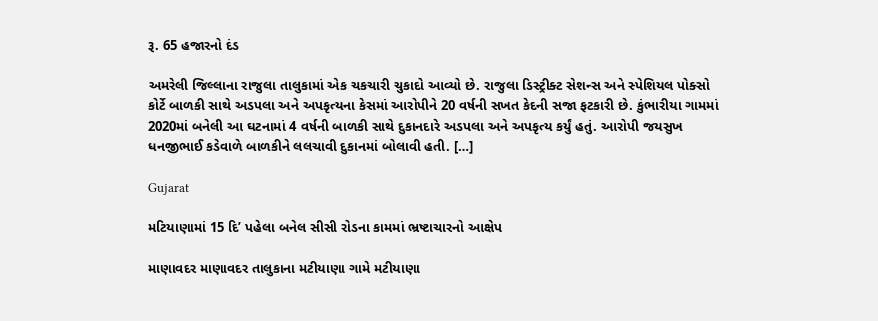રૂ. 65 હજારનો દંડ

અમરેલી જિલ્લાના રાજુલા તાલુકામાં એક ચકચારી ચુકાદો આવ્યો છે. રાજુલા ડિસ્ટ્રીક્ટ સેશન્સ અને સ્પેશિયલ પોક્સો કોર્ટે બાળકી સાથે અડપલા અને અપકૃત્યના કેસમાં આરોપીને 20 વર્ષની સખત કેદની સજા ફટકારી છે. કુંભારીયા ગામમાં 2020માં બનેલી આ ઘટનામાં 4 વર્ષની બાળકી સાથે દુકાનદારે અડપલા અને અપકૃત્ય કર્યું હતું. આરોપી જયસુખ ધનજીભાઈ કડેવાળે બાળકીને લલચાવી દુકાનમાં બોલાવી હતી. […]

Gujarat

મટિયાણામાં 15 દિ’ પહેલા બનેલ સીસી રોડના કામમાં ભ્રષ્ટાચારનો આક્ષેપ

માણાવદર માણાવદર તાલુકાના મટીયાણા ગામે મટીયાણા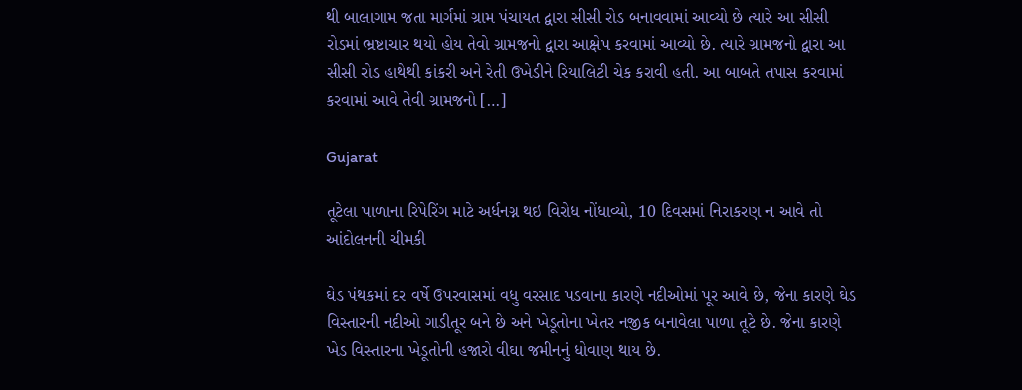થી બાલાગામ જતા માર્ગમાં ગ્રામ પંચાયત દ્વારા સીસી રોડ બનાવવામાં આવ્યો છે ત્યારે આ સીસી રોડમાં ભ્રષ્ટાચાર થયો હોય તેવો ગ્રામજનો દ્વારા આક્ષેપ કરવામાં આવ્યો છે. ત્યારે ગ્રામજનો દ્વારા આ સીસી રોડ હાથેથી કાંકરી અને રેતી ઉખેડીને રિયાલિટી ચેક કરાવી હતી. આ બાબતે તપાસ કરવામાં કરવામાં આવે તેવી ગ્રામજનો […]

Gujarat

તૂટેલા પાળાના રિપેરિંગ માટે અર્ધનગ્ન થઇ વિરોધ નોંધાવ્યો, 10 દિવસમાં નિરાકરણ ન આવે તો આંદોલનની ચીમકી

ઘેડ પંથકમાં દર વર્ષે ઉપરવાસમાં વધુ વરસાદ પડવાના કારણે નદીઓમાં પૂર આવે છે, જેના કારણે ઘેડ વિસ્તારની નદીઓ ગાડીતૂર બને છે અને ખેડૂતોના ખેતર નજીક બનાવેલા પાળા તૂટે છે. જેના કારણે ખેડ વિસ્તારના ખેડૂતોની હજારો વીઘા જમીનનું ધોવાણ થાય છે.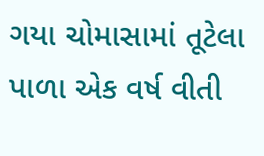ગયા ચોમાસામાં તૂટેલા પાળા એક વર્ષ વીતી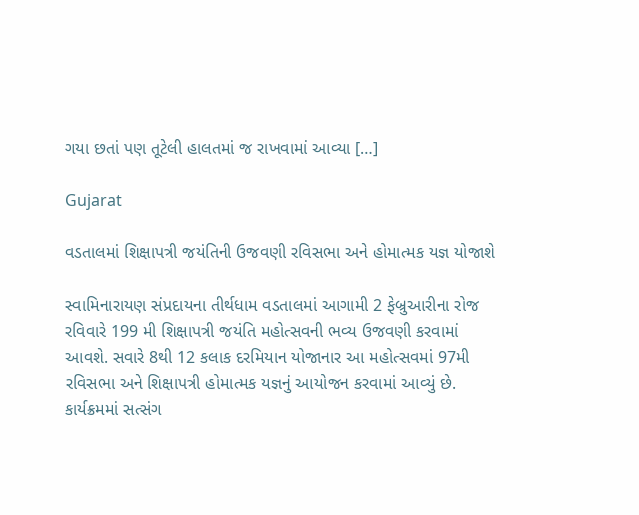ગયા છતાં પણ તૂટેલી હાલતમાં જ રાખવામાં આવ્યા […]

Gujarat

વડતાલમાં શિક્ષાપત્રી જયંતિની ઉજવણી રવિસભા અને હોમાત્મક યજ્ઞ યોજાશે

સ્વામિનારાયણ સંપ્રદાયના તીર્થધામ વડતાલમાં આગામી 2 ફેબ્રુઆરીના રોજ રવિવારે 199 મી શિક્ષાપત્રી જયંતિ મહોત્સવની ભવ્ય ઉજવણી કરવામાં આવશે. સવારે 8થી 12 કલાક દરમિયાન યોજાનાર આ મહોત્સવમાં 97મી રવિસભા અને શિક્ષાપત્રી હોમાત્મક યજ્ઞનું આયોજન કરવામાં આવ્યું છે. કાર્યક્રમમાં સત્સંગ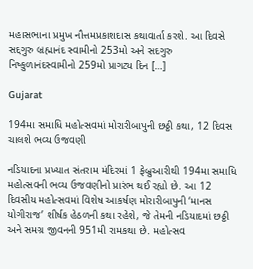મહાસભાના પ્રમુખ નૌત્તમપ્રકાશદાસ કથાવાર્તા કરશે. આ દિવસે સદ્દગુરુ બ્રહ્માનંદ સ્વામીનો 253મો અને સદગુરુ નિષ્કુળાનંદસ્વામીનો 259મો પ્રાગટ્ય દિન […]

Gujarat

194મા સમાધિ મહોત્સવમાં મોરારીબાપુની છઠ્ઠી કથા, 12 દિવસ ચાલશે ભવ્ય ઉજવણી

નડિયાદના પ્રખ્યાત સંતરામ મંદિરમાં 1 ફેબ્રુઆરીથી 194મા સમાધિ મહોત્સવની ભવ્ય ઉજવણીનો પ્રારંભ થઈ રહ્યો છે. આ 12 દિવસીય મહોત્સવમાં વિશેષ આકર્ષણ મોરારીબાપુની ‘માનસ યોગીરાજ’ શીર્ષક હેઠળની કથા રહેશે, જે તેમની નડિયાદમાં છઠ્ઠી અને સમગ્ર જીવનની 951મી રામકથા છે. મહોત્સવ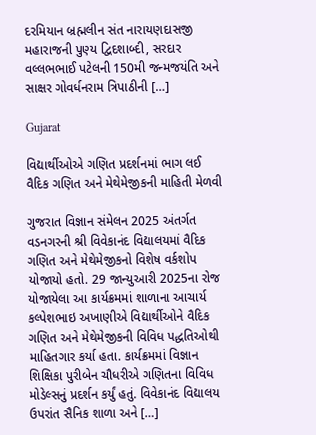દરમિયાન બ્રહ્મલીન સંત નારાયણદાસજી મહારાજની પુણ્ય દ્વિદશાબ્દી, સરદાર વલ્લભભાઈ પટેલની 150મી જન્મજયંતિ અને સાક્ષર ગોવર્ધનરામ ત્રિપાઠીની […]

Gujarat

વિદ્યાર્થીઓએ ગણિત પ્રદર્શનમાં ભાગ લઈ વૈદિક ગણિત અને મેથેમેજીકની માહિતી મેળવી

ગુજરાત વિજ્ઞાન સંમેલન 2025 અંતર્ગત વડનગરની શ્રી વિવેકાનંદ વિદ્યાલયમાં વૈદિક ગણિત અને મેથેમેજીકનો વિશેષ વર્કશોપ યોજાયો હતો. 29 જાન્યુઆરી 2025ના રોજ યોજાયેલા આ કાર્યક્રમમાં શાળાના આચાર્ય કલ્પેશભાઇ અખાણીએ વિદ્યાર્થીઓને વૈદિક ગણિત અને મેથેમેજીકની વિવિધ પદ્ધતિઓથી માહિતગાર કર્યા હતા. કાર્યક્રમમાં વિજ્ઞાન શિક્ષિકા પુરીબેન ચૌધરીએ ગણિતના વિવિધ મોડેલ્સનું પ્રદર્શન કર્યું હતું. વિવેકાનંદ વિદ્યાલય ઉપરાંત સૈનિક શાળા અને […]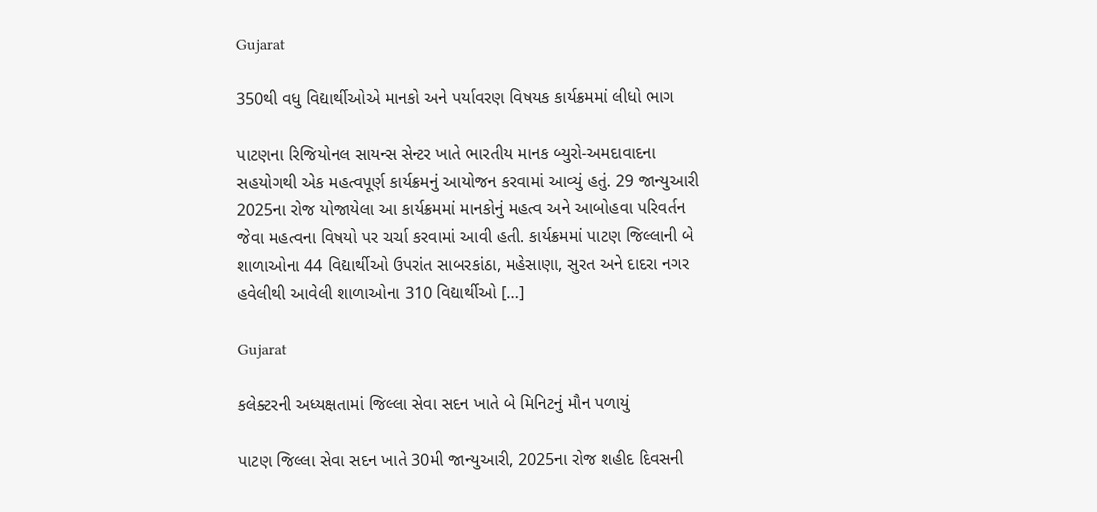Gujarat

350થી વધુ વિદ્યાર્થીઓએ માનકો અને પર્યાવરણ વિષયક કાર્યક્રમમાં લીધો ભાગ

પાટણના રિજિયોનલ સાયન્સ સેન્ટર ખાતે ભારતીય માનક બ્યુરો-અમદાવાદના સહયોગથી એક મહત્વપૂર્ણ કાર્યક્રમનું આયોજન કરવામાં આવ્યું હતું. 29 જાન્યુઆરી 2025ના રોજ યોજાયેલા આ કાર્યક્રમમાં માનકોનું મહત્વ અને આબોહવા પરિવર્તન જેવા મહત્વના વિષયો પર ચર્ચા કરવામાં આવી હતી. કાર્યક્રમમાં પાટણ જિલ્લાની બે શાળાઓના 44 વિદ્યાર્થીઓ ઉપરાંત સાબરકાંઠા, મહેસાણા, સુરત અને દાદરા નગર હવેલીથી આવેલી શાળાઓના 310 વિદ્યાર્થીઓ […]

Gujarat

કલેક્ટરની અધ્યક્ષતામાં જિલ્લા સેવા સદન ખાતે બે મિનિટનું મૌન પળાયું

પાટણ જિલ્લા સેવા સદન ખાતે 30મી જાન્યુઆરી, 2025ના રોજ શહીદ દિવસની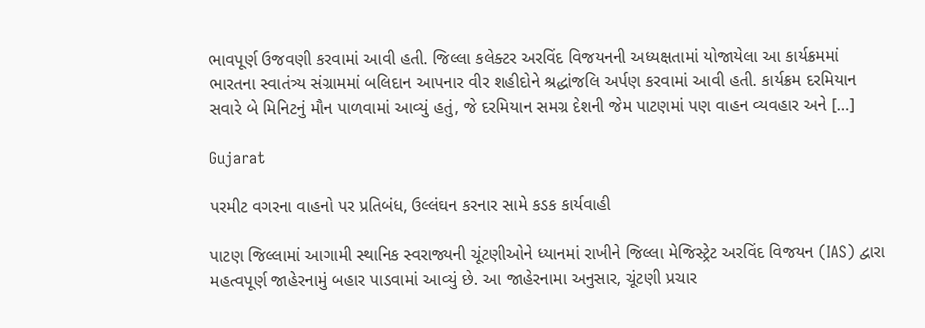ભાવપૂર્ણ ઉજવણી કરવામાં આવી હતી. જિલ્લા કલેક્ટર અરવિંદ વિજયનની અધ્યક્ષતામાં યોજાયેલા આ કાર્યક્રમમાં ભારતના સ્વાતંત્ર્ય સંગ્રામમાં બલિદાન આપનાર વીર શહીદોને શ્રદ્ધાંજલિ અર્પણ કરવામાં આવી હતી. કાર્યક્રમ દરમિયાન સવારે બે મિનિટનું મૌન પાળવામાં આવ્યું હતું, જે દરમિયાન સમગ્ર દેશની જેમ પાટણમાં પણ વાહન વ્યવહાર અને […]

Gujarat

પરમીટ વગરના વાહનો પર પ્રતિબંધ, ઉલ્લંઘન કરનાર સામે કડક કાર્યવાહી

પાટણ જિલ્લામાં આગામી સ્થાનિક સ્વરાજ્યની ચૂંટણીઓને ધ્યાનમાં રાખીને જિલ્લા મેજિસ્ટ્રેટ અરવિંદ વિજયન (IAS) દ્વારા મહત્વપૂર્ણ જાહેરનામું બહાર પાડવામાં આવ્યું છે. આ જાહેરનામા અનુસાર, ચૂંટણી પ્રચાર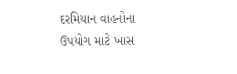દરમિયાન વાહનોના ઉપયોગ માટે ખાસ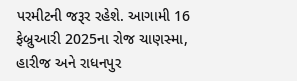પરમીટની જરૂર રહેશે. આગામી 16 ફેબ્રુઆરી 2025ના રોજ ચાણસ્મા, હારીજ અને રાધનપુર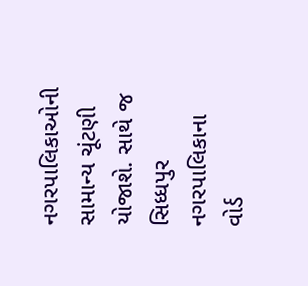નગરપાલિકાઓની સામાન્ય ચૂંટણી યોજાશે. સાથે જ સિધ્ધપુર નગરપાલિકાના વોર્ડ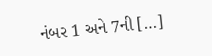નંબર 1 અને 7ની […]